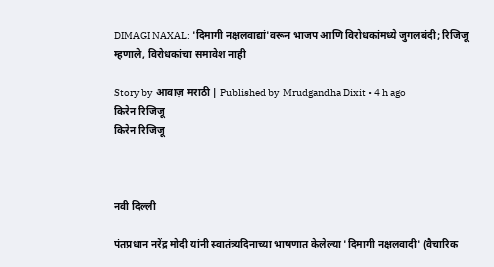DIMAGI NAXAL: 'दिमागी नक्षलवाद्यां'वरून भाजप आणि विरोधकांमध्ये जुगलबंदी; रिजिजू म्हणाले, विरोधकांचा समावेश नाही

Story by  आवाज़ मराठी | Published by  Mrudgandha Dixit • 4 h ago
किरेन रिजिजू
किरेन रिजिजू



नवी दिल्ली

पंतप्रधान नरेंद्र मोदी यांनी स्वातंत्र्यदिनाच्या भाषणात केलेल्या 'दिमागी नक्षलवादी' (वैचारिक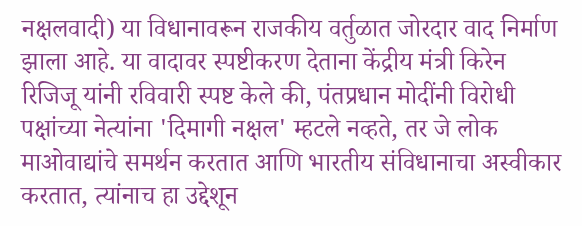नक्षलवादी) या विधानावरून राजकीय वर्तुळात जोरदार वाद निर्माण झाला आहे. या वादावर स्पष्टीकरण देताना केंद्रीय मंत्री किरेन रिजिजू यांनी रविवारी स्पष्ट केले की, पंतप्रधान मोदींनी विरोधी पक्षांच्या नेत्यांना 'दिमागी नक्षल' म्हटले नव्हते, तर जे लोक माओवाद्यांचे समर्थन करतात आणि भारतीय संविधानाचा अस्वीकार करतात, त्यांनाच हा उद्देशून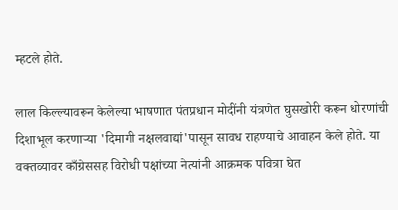म्हटले होते.

लाल किल्ल्यावरून केलेल्या भाषणात पंतप्रधान मोदींनी यंत्रणेत घुसखोरी करून धोरणांची दिशाभूल करणाऱ्या 'दिमागी नक्षलवाद्यां'पासून सावध राहण्याचे आवाहन केले होते. या वक्तव्यावर काँग्रेससह विरोधी पक्षांच्या नेत्यांनी आक्रमक पवित्रा घेत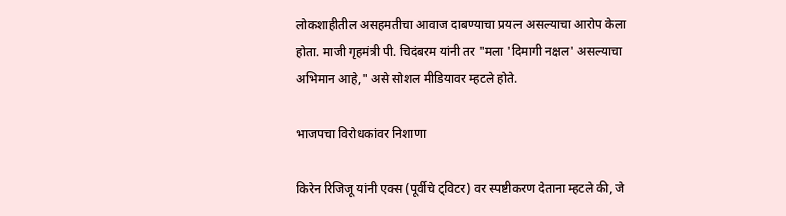लोकशाहीतील असहमतीचा आवाज दाबण्याचा प्रयत्न असल्याचा आरोप केला होता. माजी गृहमंत्री पी. चिदंबरम यांनी तर "मला 'दिमागी नक्षल' असल्याचा अभिमान आहे," असे सोशल मीडियावर म्हटले होते.

भाजपचा विरोधकांवर निशाणा

किरेन रिजिजू यांनी एक्स (पूर्वीचे ट्विटर) वर स्पष्टीकरण देताना म्हटले की, जे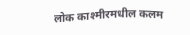लोक काश्मीरमधील कलम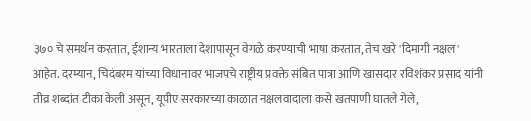३७० चे समर्थन करतात, ईशान्य भारताला देशापासून वेगळे करण्याची भाषा करतात, तेच खरे 'दिमागी नक्षल' आहेत. दरम्यान, चिदंबरम यांच्या विधानावर भाजपचे राष्ट्रीय प्रवक्ते संबित पात्रा आणि खासदार रविशंकर प्रसाद यांनी तीव्र शब्दांत टीका केली असून, यूपीए सरकारच्या काळात नक्षलवादाला कसे खतपाणी घातले गेले,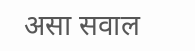असा सवाल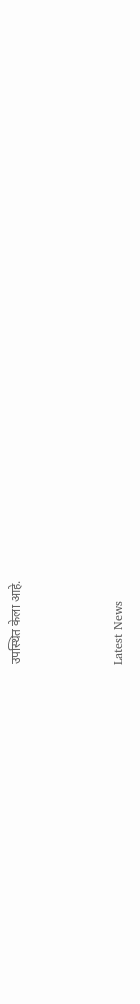उपस्थित केला आहे.



Latest News